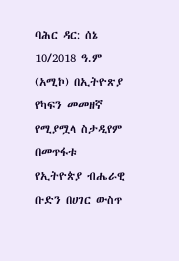ባሕር ዳር: ሰኔ 10/2018 ዓ.ም (አሚኮ) በኢትዮጽያ የካፍን መመዘኛ የሚያሟላ ስታዲየም በመጥፋቱ የኢትዮጵያ ብሔራዊ ቡድን በሀገር ውስጥ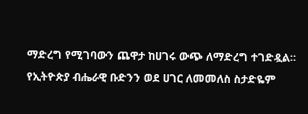ማድረግ የሚገባውን ጨዋታ ከሀገሩ ውጭ ለማድረግ ተገድዷል።
የኢትዮጵያ ብሔራዊ ቡድንን ወደ ሀገር ለመመለስ ስታድዬም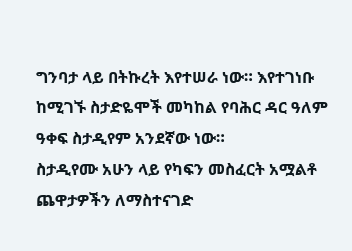ግንባታ ላይ በትኩረት እየተሠራ ነው። እየተገነቡ ከሚገኙ ስታድዬሞች መካከል የባሕር ዳር ዓለም ዓቀፍ ስታዲየም አንደኛው ነው።
ስታዲየሙ አሁን ላይ የካፍን መስፈርት አሟልቶ ጨዋታዎችን ለማስተናገድ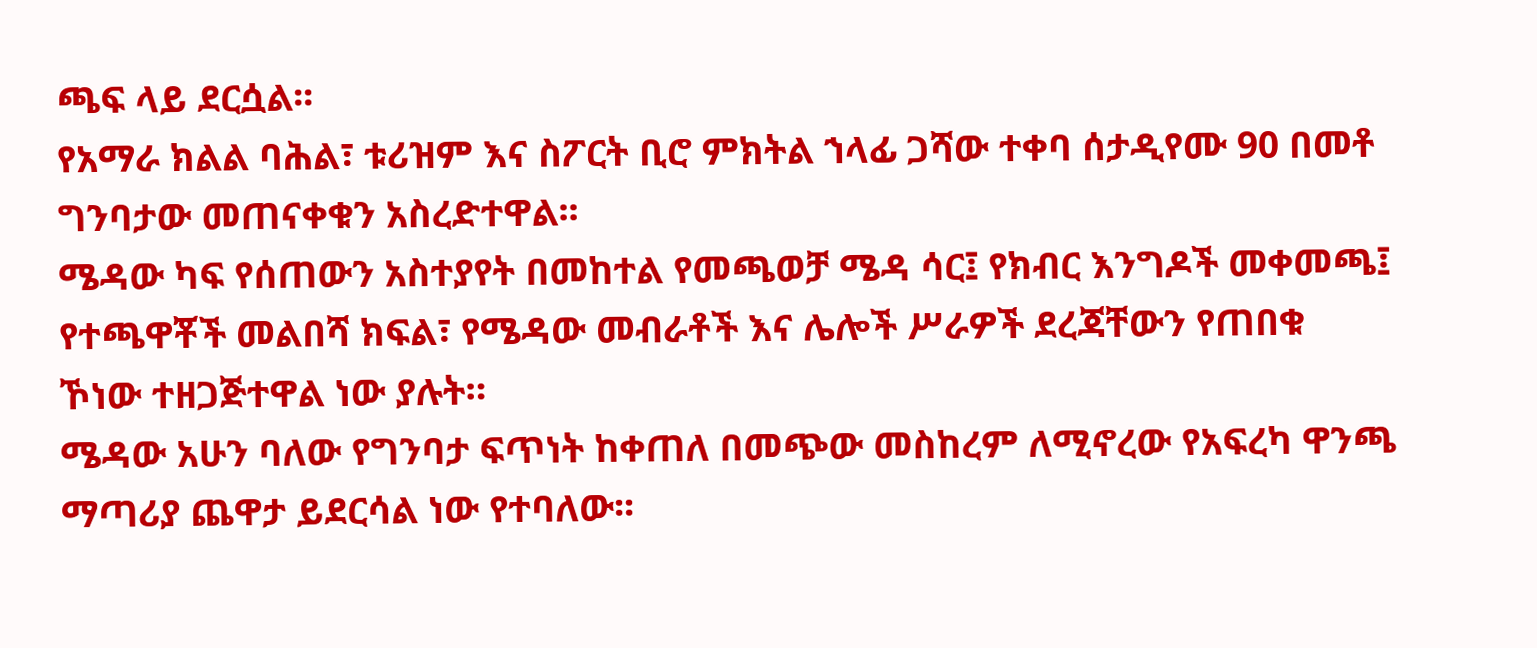ጫፍ ላይ ደርሷል፡፡
የአማራ ክልል ባሕል፣ ቱሪዝም እና ስፖርት ቢሮ ምክትል ኀላፊ ጋሻው ተቀባ ሰታዲየሙ 90 በመቶ ግንባታው መጠናቀቁን አስረድተዋል፡፡
ሜዳው ካፍ የሰጠውን አስተያየት በመከተል የመጫወቻ ሜዳ ሳር፤ የክብር እንግዶች መቀመጫ፤ የተጫዋቾች መልበሻ ክፍል፣ የሜዳው መብራቶች እና ሌሎች ሥራዎች ደረጃቸውን የጠበቁ ኾነው ተዘጋጅተዋል ነው ያሉት።
ሜዳው አሁን ባለው የግንባታ ፍጥነት ከቀጠለ በመጭው መስከረም ለሚኖረው የአፍረካ ዋንጫ ማጣሪያ ጨዋታ ይደርሳል ነው የተባለው፡፡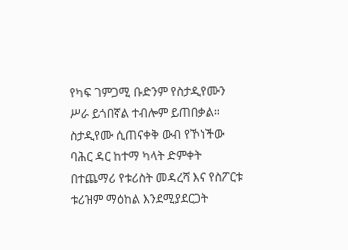የካፍ ገምጋሚ ቡድንም የስታዲየሙን ሥራ ይጎበኛል ተብሎም ይጠበቃል።
ስታዲየሙ ሲጠናቀቅ ውብ የኾነችው ባሕር ዳር ከተማ ካላት ድምቀት በተጨማሪ የቱሪስት መዳረሻ እና የስፖርቱ ቱሪዝም ማዕከል እንደሚያደርጋት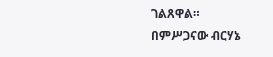ገልጸዋል።
በምሥጋናው ብርሃኔ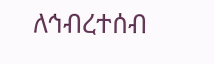ለኅብረተሰብ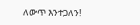ለውጥ እንተጋለን!